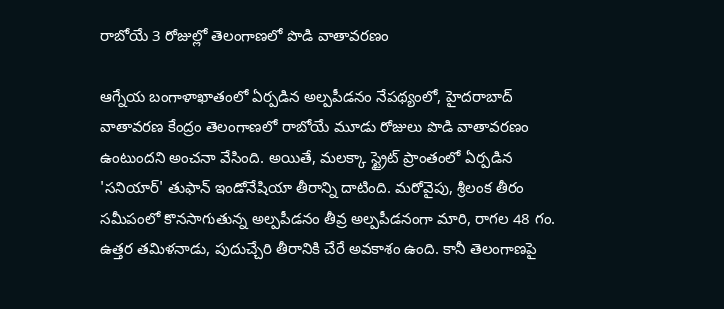రాబోయే 3 రోజుల్లో తెలంగాణలో పొడి వాతావరణం

ఆగ్నేయ బంగాళాఖాతంలో ఏర్పడిన అల్పపీడనం నేపథ్యంలో, హైదరాబాద్‌ వాతావరణ కేంద్రం తెలంగాణలో రాబోయే మూడు రోజులు పొడి వాతావరణం ఉంటుందని అంచనా వేసింది. అయితే, మలక్కా స్ట్రైట్ ప్రాంతంలో ఏర్పడిన 'సనియార్' తుఫాన్ ఇండోనేషియా తీరాన్ని దాటింది. మరోవైపు, శ్రీలంక తీరం సమీపంలో కొనసాగుతున్న అల్పపీడనం తీవ్ర అల్పపీడనంగా మారి, రాగల 48 గం. ఉత్తర తమిళనాడు, పుదుచ్చేరి తీరానికి చేరే అవకాశం ఉంది. కానీ తెలంగాణపై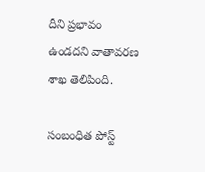దీని ప్రభావం ఉండదని వాతావరణ శాఖ తెలిపింది.

సంబంధిత పోస్ట్